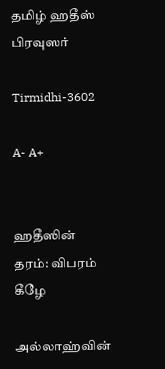தமிழ் ஹதீஸ் பிரவுஸர்

Tirmidhi-3602

A- A+


ஹதீஸின் தரம்: விபரம் கீழே

அல்லாஹ்வின்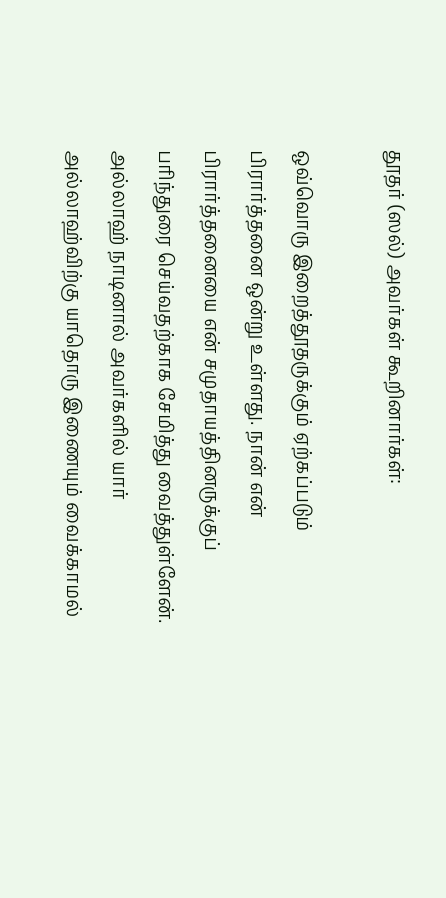தூதர் (ஸல்) அவர்கள் கூறினார்கள்:

ஒவ்வொரு இறைத்தூதருக்கும் ஏற்கப்படும் பிரார்த்தனை ஒன்று உள்ளது. நான் என் பிரார்த்தனையை என் சமுதாயத்தினருக்குப் பரிந்துரை செய்வதற்காக சேமித்து வைத்துள்ளேன். அல்லாஹ் நாடினால் அவர்களில் யார் அல்லாஹ்விற்கு யாதொரு இணையும் வைக்காமல்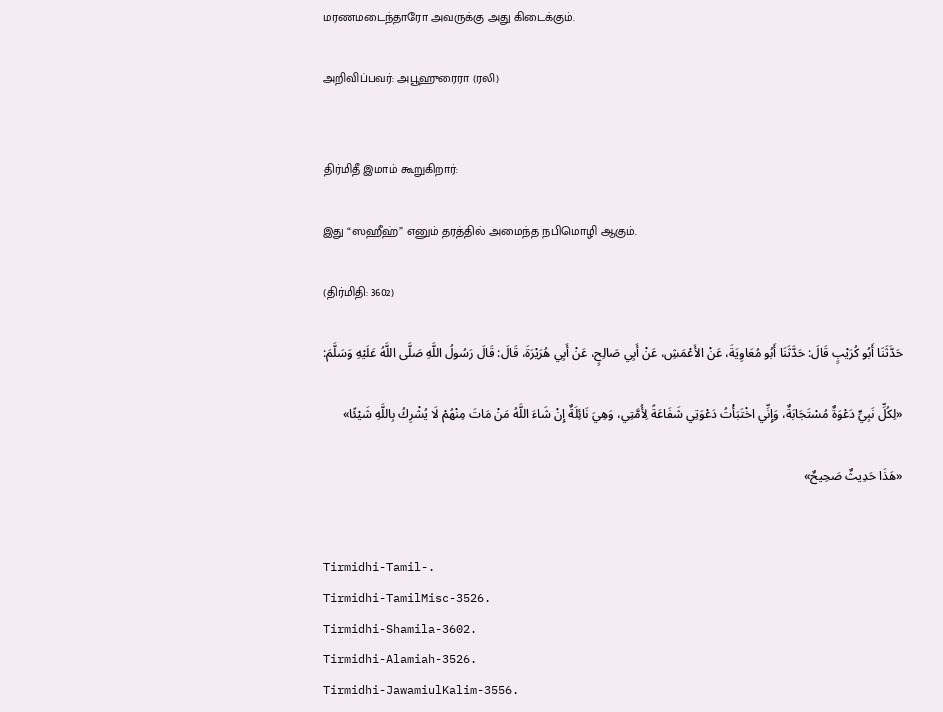மரணமடைந்தாரோ அவருக்கு அது கிடைக்கும்.

அறிவிப்பவர்: அபூஹுரைரா (ரலி)


திர்மிதீ இமாம் கூறுகிறார்:

இது “ஸஹீஹ்” எனும் தரத்தில் அமைந்த நபிமொழி ஆகும்.

(திர்மிதி: 3602)

حَدَّثَنَا أَبُو كُرَيْبٍ قَالَ: حَدَّثَنَا أَبُو مُعَاوِيَةَ، عَنْ الأَعْمَشِ، عَنْ أَبِي صَالِحٍ، عَنْ أَبِي هُرَيْرَةَ، قَالَ: قَالَ رَسُولُ اللَّهِ صَلَّى اللَّهُ عَلَيْهِ وَسَلَّمَ:

«لِكُلِّ نَبِيٍّ دَعْوَةٌ مُسْتَجَابَةٌ، وَإِنِّي اخْتَبَأْتُ دَعْوَتِي شَفَاعَةً لِأُمَّتِي، وَهِيَ نَائِلَةٌ إِنْ شَاءَ اللَّهُ مَنْ مَاتَ مِنْهُمْ لَا يُشْرِكُ بِاللَّهِ شَيْئًا»

«هَذَا حَدِيثٌ صَحِيحٌ»


Tirmidhi-Tamil-.
Tirmidhi-TamilMisc-3526.
Tirmidhi-Shamila-3602.
Tirmidhi-Alamiah-3526.
Tirmidhi-JawamiulKalim-3556.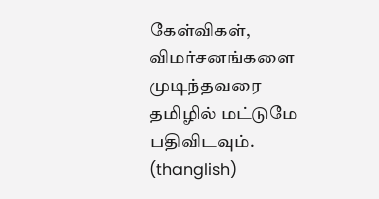கேள்விகள், விமர்சனங்களை முடிந்தவரை தமிழில் மட்டுமே பதிவிடவும். (thanglish)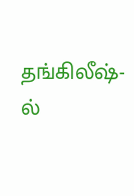தங்கிலீஷ்-ல்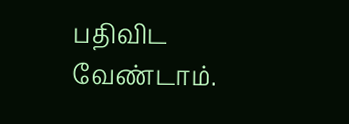பதிவிட வேண்டாம்.